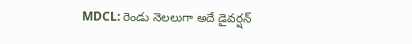MDCL: రెండు నెలలుగా అదే డైవర్షన్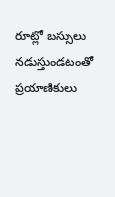రూట్లో బస్సులు నడుస్తుండటంతో ప్రయాణికులు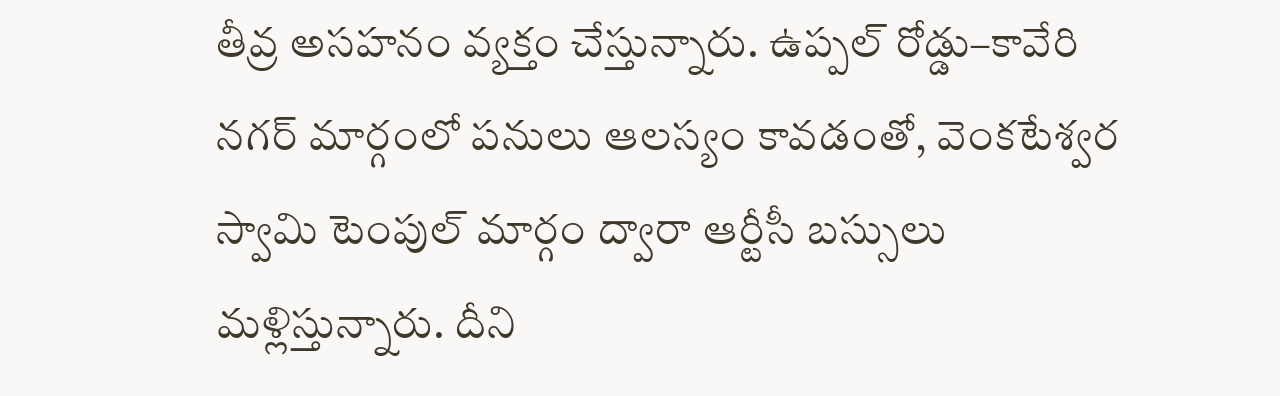తీవ్ర అసహనం వ్యక్తం చేస్తున్నారు. ఉప్పల్ రోడ్డు–కావేరి నగర్ మార్గంలో పనులు ఆలస్యం కావడంతో, వెంకటేశ్వర స్వామి టెంపుల్ మార్గం ద్వారా ఆర్టీసీ బస్సులు మళ్లిస్తున్నారు. దీని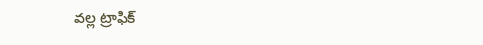వల్ల ట్రాఫిక్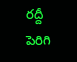రద్దీ పెరిగి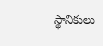స్థానికులు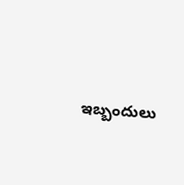ఇబ్బందులు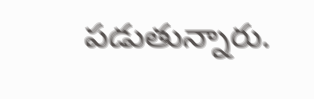పడుతున్నారు.